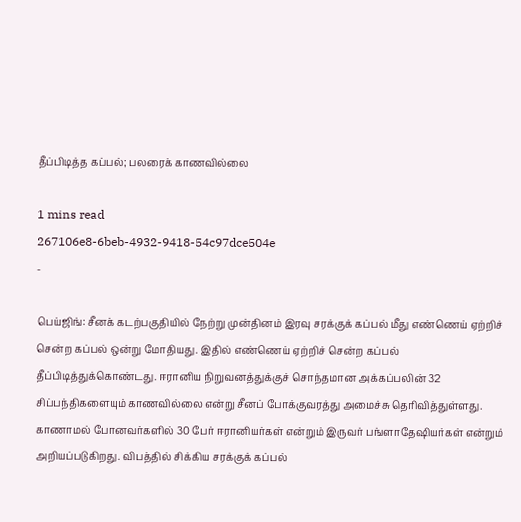தீப்பிடித்த கப்பல்; பலரைக் காணவில்லை

1 mins read
267106e8-6beb-4932-9418-54c97dce504e
-

பெய்ஜிங்: சீனக் கடற்பகுதியில் நேற்று முன்தினம் இரவு சரக்குக் கப்பல் மீது எண்ணெய் ஏற்றிச் சென்ற கப்பல் ஒன்று மோதியது. இதில் எண்ணெய் ஏற்றிச் சென்ற கப்பல் தீப்பிடித்துக்கொண்டது. ஈரானிய நிறுவனத்துக்குச் சொந்தமான அக்கப்பலின் 32 சிப்பந்திகளையும் காணவில்லை என்று சீனப் போக்குவரத்து அமைச்சு தெரிவித்துள்ளது. காணாமல் போனவர்களில் 30 பேர் ஈரானியர்கள் என்றும் இருவர் பங்ளாதே‌ஷியர்கள் என்றும் அறியப்படுகிறது. விபத்தில் சிக்கிய சரக்குக் கப்பல்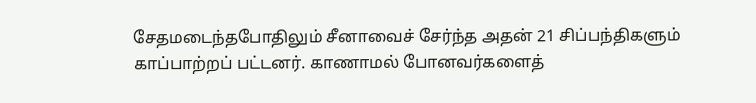சேதமடைந்தபோதிலும் சீனாவைச் சேர்ந்த அதன் 21 சிப்பந்திகளும் காப்பாற்றப் பட்டனர். காணாமல் போனவர்களைத்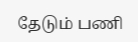தேடும் பணி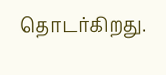தொடர்கிறது.